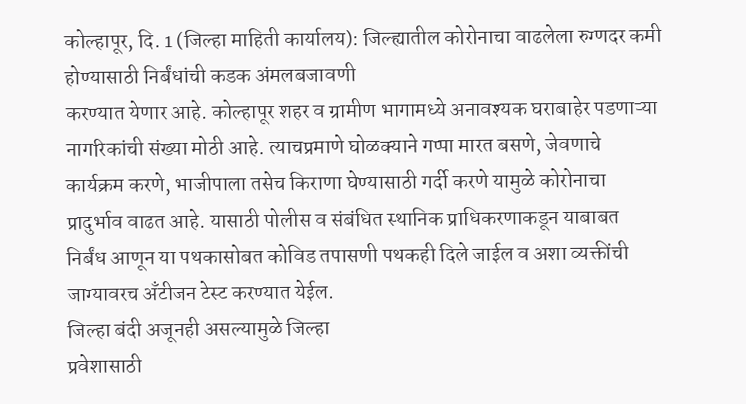कोल्हापूर, दि. 1 (जिल्हा माहिती कार्यालय): जिल्ह्यातील कोरोनाचा वाढलेला रुग्णदर कमी होण्यासाठी निर्बंधांची कडक अंमलबजावणी
करण्यात येणार आहे. कोल्हापूर शहर व ग्रामीण भागामध्ये अनावश्यक घराबाहेर पडणाऱ्या
नागरिकांची संख्या मोठी आहे. त्याचप्रमाणे घोळक्याने गप्पा मारत बसणे, जेवणाचे
कार्यक्रम करणे, भाजीपाला तसेच किराणा घेण्यासाठी गर्दी करणे यामुळे कोरोनाचा
प्रादुर्भाव वाढत आहे. यासाठी पोलीस व संबंधित स्थानिक प्राधिकरणाकडून याबाबत
निर्बंध आणून या पथकासोबत कोविड तपासणी पथकही दिले जाईल व अशा व्यक्तींची
जाग्यावरच अँटीजन टेस्ट करण्यात येईल.
जिल्हा बंदी अजूनही असल्यामुळे जिल्हा
प्रवेशासाठी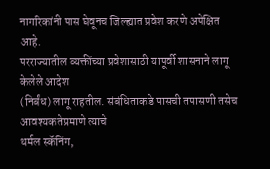नागरिकांनी पास घेवूनच जिल्ह्यात प्रवेश करणे अपेक्षित आहे.
परराज्यातील व्यक्तींच्या प्रवेशासाठी यापूर्वी शासनाने लागू केलेले आदेश
(निर्बंध) लागू राहतील. संबंधिताकडे पासची तपासणी तसेच आवश्यकतेप्रमाणे त्याचे
थर्मल स्कॅनिंग,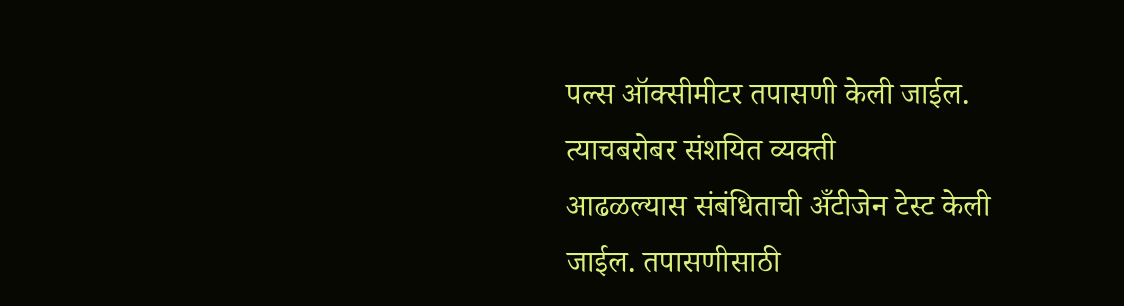पल्स ऑक्सीमीटर तपासणी केली जाईल. त्याचबरोबर संशयित व्यक्ती
आढळल्यास संबंधिताची अँटीजेन टेस्ट केली जाईल. तपासणीसाठी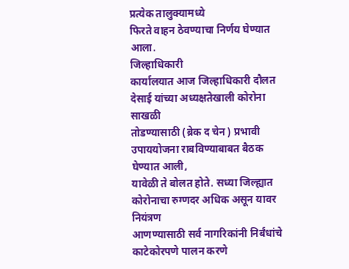प्रत्येक तालुक्यामध्ये
फिरते वाहन ठेवण्याचा निर्णय घेण्यात आला.
जिल्हाधिकारी
कार्यालयात आज जिल्हाधिकारी दौलत देसाई यांच्या अध्यक्षतेखाली कोरोना साखळी
तोडण्यासाठी (ब्रेक द चेन) प्रभावी उपाययोजना राबविण्याबाबत बैठक घेण्यात आली,
यावेळी ते बोलत होते. सध्या जिल्ह्यात कोरोनाचा रुग्णदर अधिक असून यावर नियंत्रण
आणण्यासाठी सर्व नागरिकांनी निर्बंधांचे काटेकोरपणे पालन करणे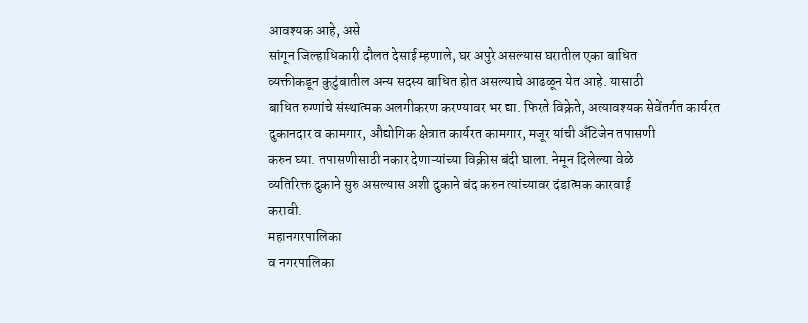आवश्यक आहे, असे
सांगून जिल्हाधिकारी दौलत देसाई म्हणाले, घर अपुरे असल्यास घरातील एका बाधित
व्यक्तीकडून कुटुंबातील अन्य सदस्य बाधित होत असल्याचे आढळून येत आहे. यासाठी
बाधित रुग्णांचे संस्थात्मक अलगीकरण करण्यावर भर द्या. फिरते विक्रेते, अत्यावश्यक सेवेंतर्गत कार्यरत
दुकानदार व कामगार, औद्योगिक क्षेत्रात कार्यरत कामगार, मजूर यांची अँटिजेन तपासणी
करुन घ्या. तपासणीसाठी नकार देणाऱ्यांच्या विक्रीस बंदी घाला. नेमून दिलेल्या वेळे
व्यतिरिक्त दुकाने सुरु असल्यास अशी दुकाने बंद करुन त्यांच्यावर दंडात्मक कारवाई
करावी.
महानगरपालिका
व नगरपालिका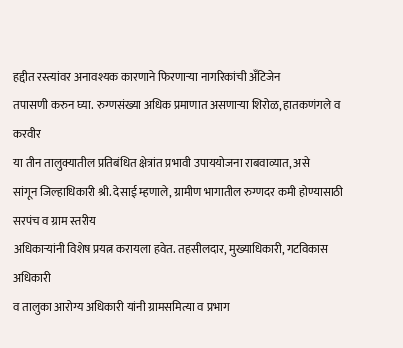हद्दीत रस्त्यांवर अनावश्यक कारणाने फिरणाऱ्या नागरिकांची अँटिजेन
तपासणी करुन घ्या. रुग्णसंख्या अधिक प्रमाणात असणाऱ्या शिरोळ, हातकणंगले व करवीर
या तीन तालुक्यातील प्रतिबंधित क्षेत्रांत प्रभावी उपाययोजना राबवाव्यात, असे
सांगून जिल्हाधिकारी श्री. देसाई म्हणाले, ग्रामीण भागातील रुग्णदर कमी होण्यासाठी सरपंच व ग्राम स्तरीय
अधिकाऱ्यांनी विशेष प्रयत्न करायला हवेत. तहसीलदार, मुख्याधिकारी, गटविकास अधिकारी
व तालुका आरोग्य अधिकारी यांनी ग्रामसमित्या व प्रभाग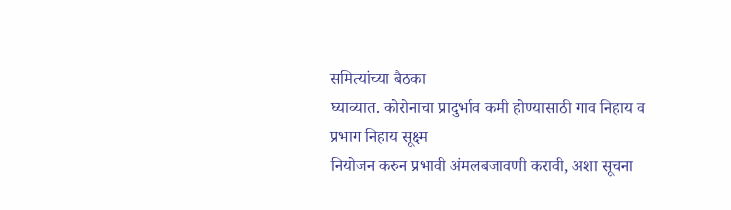समित्यांच्या बैठका
घ्याव्यात. कोरोनाचा प्रादुर्भाव कमी होण्यासाठी गाव निहाय व प्रभाग निहाय सूक्ष्म
नियोजन करुन प्रभावी अंमलबजावणी करावी, अशा सूचना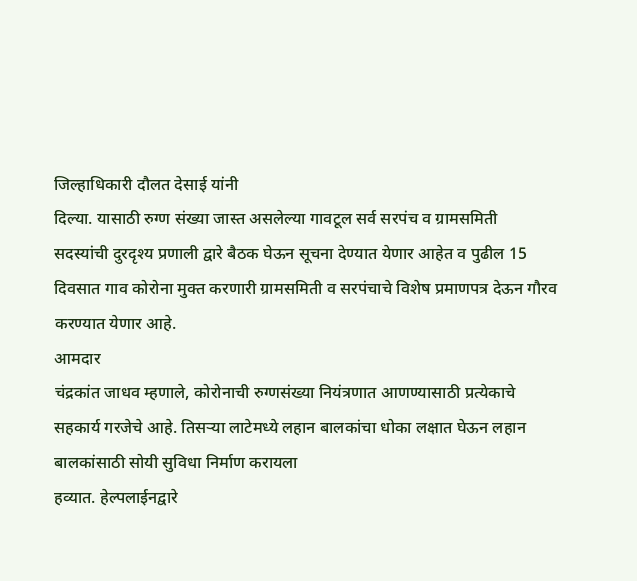जिल्हाधिकारी दौलत देसाई यांनी
दिल्या. यासाठी रुग्ण संख्या जास्त असलेल्या गावटूल सर्व सरपंच व ग्रामसमिती
सदस्यांची दुरदृश्य प्रणाली द्वारे बैठक घेऊन सूचना देण्यात येणार आहेत व पुढील 15
दिवसात गाव कोरोना मुक्त करणारी ग्रामसमिती व सरपंचाचे विशेष प्रमाणपत्र देऊन गौरव
करण्यात येणार आहे.
आमदार
चंद्रकांत जाधव म्हणाले, कोरोनाची रुग्णसंख्या नियंत्रणात आणण्यासाठी प्रत्येकाचे
सहकार्य गरजेचे आहे. तिसऱ्या लाटेमध्ये लहान बालकांचा धोका लक्षात घेऊन लहान बालकांसाठी सोयी सुविधा निर्माण करायला
हव्यात. हेल्पलाईनद्वारे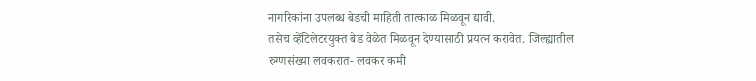नागरिकांना उपलब्ध बेडची माहिती तात्काळ मिळवून द्यावी.
तसेच व्हेंटिलेटरयुक्त बेड वेळेत मिळवून देण्यासाठी प्रयत्न करावेत. जिल्ह्यातील
रुग्णसंख्या लवकरात- लवकर कमी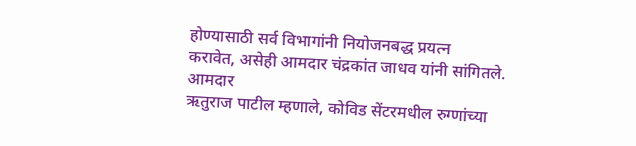होण्यासाठी सर्व विभागांनी नियोजनबद्ध प्रयत्न
करावेत, असेही आमदार चंद्रकांत जाधव यांनी सांगितले.
आमदार
ऋतुराज पाटील म्हणाले, कोविड सेंटरमधील रुग्णांच्या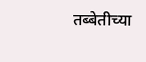तब्बेतीच्या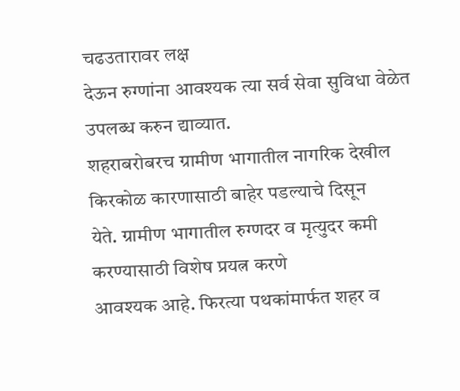चढउतारावर लक्ष
देऊन रुग्णांना आवश्यक त्या सर्व सेवा सुविधा वेळेत उपलब्ध करुन द्याव्यात.
शहराबरोबरच ग्रामीण भागातील नागरिक देखील किरकोळ कारणासाठी बाहेर पडल्याचे दिसून
येते. ग्रामीण भागातील रुग्णदर व मृत्युदर कमी करण्यासाठी विशेष प्रयत्न करणे
आवश्यक आहे. फिरत्या पथकांमार्फत शहर व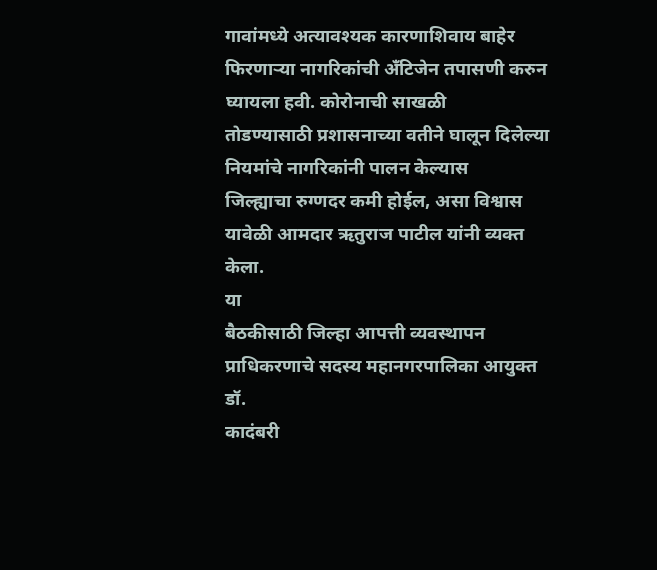गावांमध्ये अत्यावश्यक कारणाशिवाय बाहेर
फिरणाऱ्या नागरिकांची अँटिजेन तपासणी करुन घ्यायला हवी. कोरोनाची साखळी
तोडण्यासाठी प्रशासनाच्या वतीने घालून दिलेल्या नियमांचे नागरिकांनी पालन केल्यास
जिल्ह्याचा रुग्णदर कमी होईल, असा विश्वास यावेळी आमदार ऋतुराज पाटील यांनी व्यक्त
केला.
या
बैठकीसाठी जिल्हा आपत्ती व्यवस्थापन प्राधिकरणाचे सदस्य महानगरपालिका आयुक्त डॉ.
कादंबरी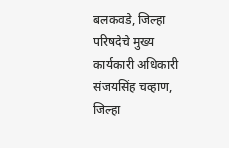बलकवडे, जिल्हा परिषदेचे मुख्य कार्यकारी अधिकारी संजयसिंह चव्हाण, जिल्हा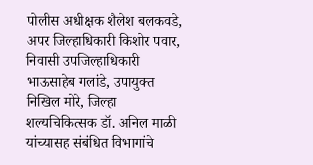पोलीस अधीक्षक शैलेश बलकवडे, अपर जिल्हाधिकारी किशोर पवार, निवासी उपजिल्हाधिकारी
भाऊसाहेब गलांडे, उपायुक्त निखिल मोरे, जिल्हा शल्यचिकित्सक डॉ. अनिल माळी
यांच्यासह संबंधित विभागांचे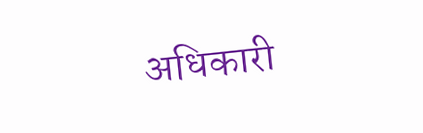अधिकारी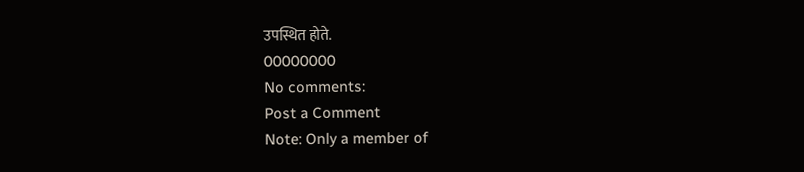उपस्थित होते.
00000000
No comments:
Post a Comment
Note: Only a member of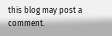this blog may post a comment.